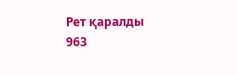Рет қаралды 963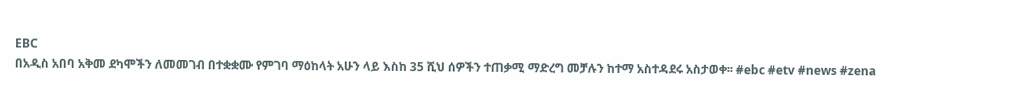EBC
በአዲስ አበባ አቅመ ደካሞችን ለመመገብ በተቋቋሙ የምገባ ማዕከላት አሁን ላይ እስከ 35 ሺህ ሰዎችን ተጠቃሚ ማድረግ መቻሉን ከተማ አስተዳደሩ አስታወቀ፡፡ #ebc #etv #news #zena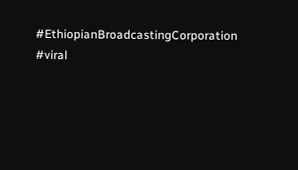#EthiopianBroadcastingCorporation #viral